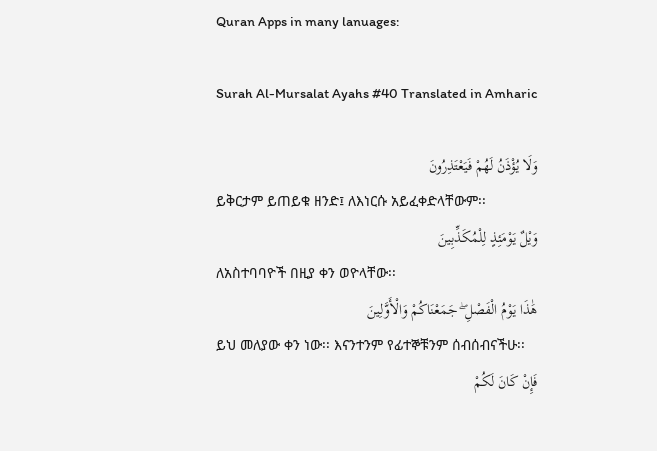Quran Apps in many lanuages:

Surah Al-Mursalat Ayahs #40 Translated in Amharic

وَلَا يُؤْذَنُ لَهُمْ فَيَعْتَذِرُونَ
ይቅርታም ይጠይቁ ዘንድ፤ ለእነርሱ አይፈቀድላቸውም፡፡
وَيْلٌ يَوْمَئِذٍ لِلْمُكَذِّبِينَ
ለአስተባባዮች በዚያ ቀን ወዮላቸው፡፡
هَٰذَا يَوْمُ الْفَصْلِ ۖ جَمَعْنَاكُمْ وَالْأَوَّلِينَ
ይህ መለያው ቀን ነው፡፡ እናንተንም የፊተኞቹንም ሰብሰብናችሁ፡፡
فَإِنْ كَانَ لَكُمْ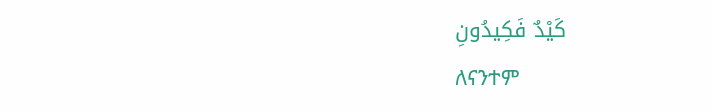كَيْدٌ فَكِيدُونِ
ለናንተም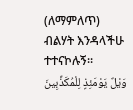(ለማምለጥ) ብልሃት እንዳላችሁ ተተናኮሉኝ፡፡
وَيْلٌ يَوْمَئِذٍ لِلْمُكَذِّبِينَ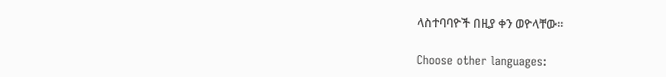ላስተባባዮች በዚያ ቀን ወዮላቸው፡፡

Choose other languages: